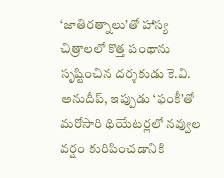‘జాతిరత్నాలు’తో హాస్య చిత్రాలలో కొత్త పంథాను సృష్టించిన దర్శకుడు కె.వి. అనుదీప్, ఇప్పుడు ‘ఫంకీ’తో మరోసారి థియేటర్లలో నవ్వుల వర్షం కురిపించడానికి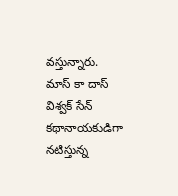వస్తున్నారు. మాస్ కా దాస్ విశ్వక్ సేన్ కథానాయకుడిగా నటిస్తున్న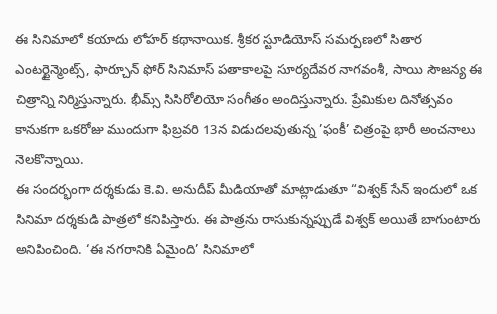ఈ సినిమాలో కయాదు లోహర్ కథానాయిక. శ్రీకర స్టూడియోస్ సమర్పణలో సితార ఎంటర్టైన్మెంట్స్, ఫార్చూన్ ఫోర్ సినిమాస్ పతాకాలపై సూర్యదేవర నాగవంశీ, సాయి సౌజన్య ఈ చిత్రాన్ని నిర్మిస్తున్నారు. భీమ్స్ సిసిరోలియో సంగీతం అందిస్తున్నారు. ప్రేమికుల దినోత్సవం కానుకగా ఒకరోజు ముందుగా ఫిబ్రవరి 13న విడుదలవుతున్న ’ఫంకీ’ చిత్రంపై భారీ అంచనాలు నెలకొన్నాయి.
ఈ సందర్భంగా దర్శకుడు కె.వి. అనుదీప్ మీడియాతో మాట్లాడుతూ “విశ్వక్ సేన్ ఇందులో ఒక సినిమా దర్శకుడి పాత్రలో కనిపిస్తారు. ఈ పాత్రను రాసుకున్నప్పుడే విశ్వక్ అయితే బాగుంటారు అనిపించింది. ‘ఈ నగరానికి ఏమైంది’ సినిమాలో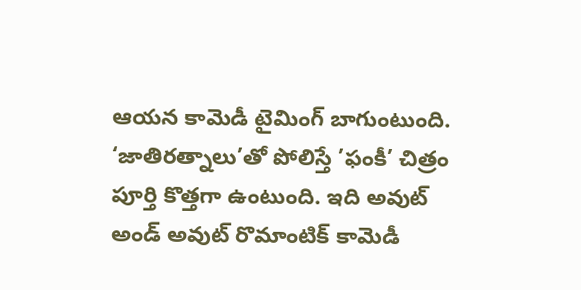ఆయన కామెడీ టైమింగ్ బాగుంటుంది. ‘జాతిరత్నాలు’తో పోలిస్తే ’ఫంకీ’ చిత్రం పూర్తి కొత్తగా ఉంటుంది. ఇది అవుట్ అండ్ అవుట్ రొమాంటిక్ కామెడీ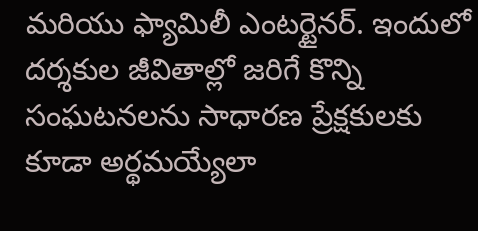మరియు ఫ్యామిలీ ఎంటర్టైనర్. ఇందులో దర్శకుల జీవితాల్లో జరిగే కొన్ని సంఘటనలను సాధారణ ప్రేక్షకులకు కూడా అర్థమయ్యేలా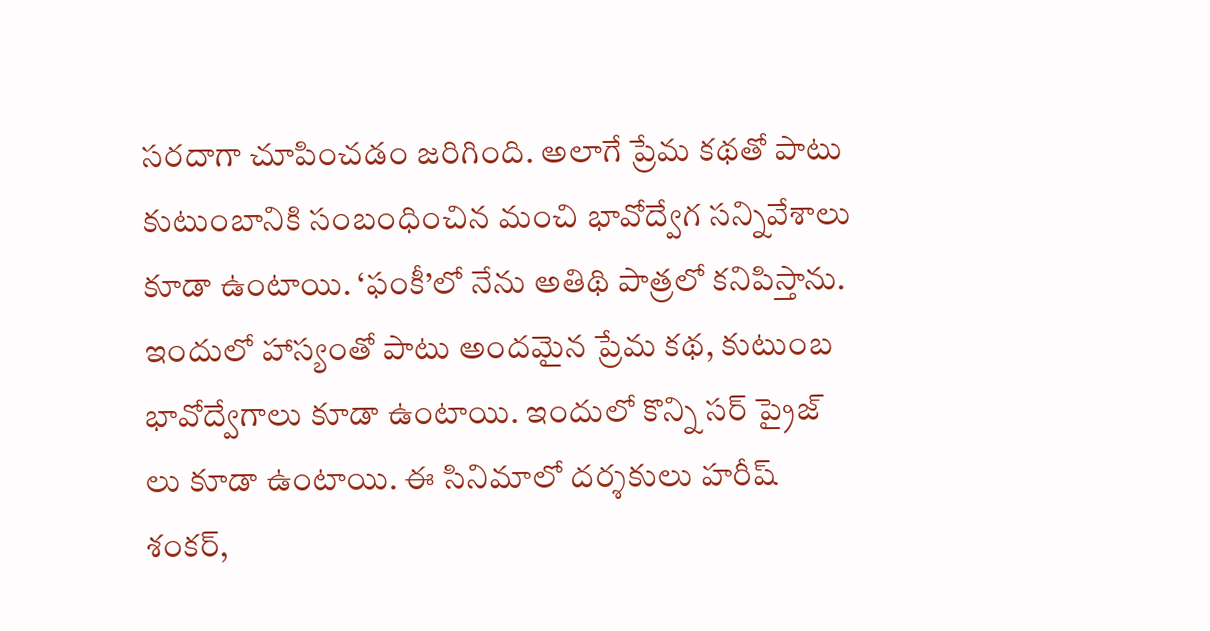సరదాగా చూపించడం జరిగింది. అలాగే ప్రేమ కథతో పాటు కుటుంబానికి సంబంధించిన మంచి భావోద్వేగ సన్నివేశాలు కూడా ఉంటాయి. ‘ఫంకీ’లో నేను అతిథి పాత్రలో కనిపిస్తాను. ఇందులో హాస్యంతో పాటు అందమైన ప్రేమ కథ, కుటుంబ భావోద్వేగాలు కూడా ఉంటాయి. ఇందులో కొన్ని సర్ ప్రైజ్ లు కూడా ఉంటాయి. ఈ సినిమాలో దర్శకులు హరీష్ శంకర్,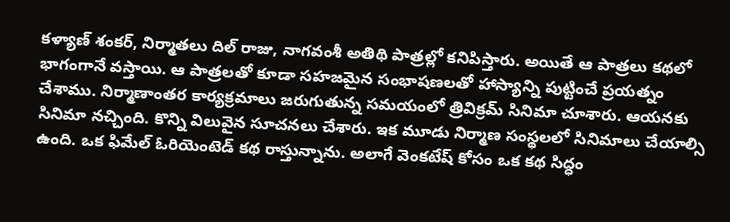కళ్యాణ్ శంకర్, నిర్మాతలు దిల్ రాజు, నాగవంశీ అతిథి పాత్రల్లో కనిపిస్తారు. అయితే ఆ పాత్రలు కథలో భాగంగానే వస్తాయి. ఆ పాత్రలతో కూడా సహజమైన సంభాషణలతో హాస్యాన్ని పుట్టించే ప్రయత్నం చేశాము. నిర్మాణాంతర కార్యక్రమాలు జరుగుతున్న సమయంలో త్రివిక్రమ్ సినిమా చూశారు. ఆయనకు సినిమా నచ్చింది. కొన్ని విలువైన సూచనలు చేశారు. ఇక మూడు నిర్మాణ సంస్థలలో సినిమాలు చేయాల్సి ఉంది. ఒక ఫిమేల్ ఓరియెంటెడ్ కథ రాస్తున్నాను. అలాగే వెంకటేష్ కోసం ఒక కథ సిద్ధం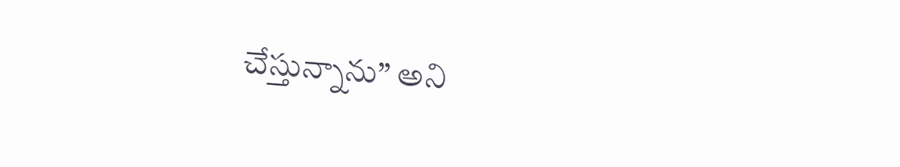చేస్తున్నాను” అని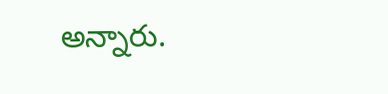అన్నారు.